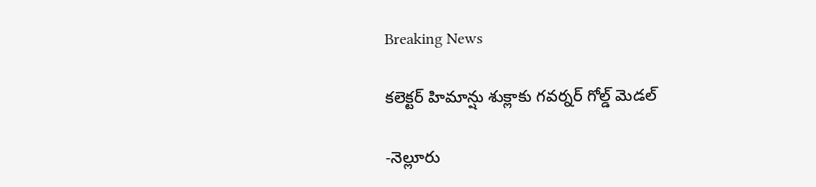Breaking News

కలెక్టర్ హిమాన్షు శుక్లాకు గవర్నర్ గోల్డ్ మెడల్

-నెల్లూరు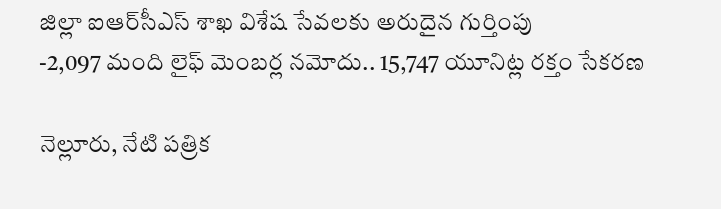జిల్లా ఐఆర్‌సీఎస్ శాఖ విశేష సేవలకు అరుదైన గుర్తింపు
-2,097 మంది లైఫ్ మెంబర్ల నమోదు.. 15,747 యూనిట్ల రక్తం సేకరణ

నెల్లూరు, నేటి పత్రిక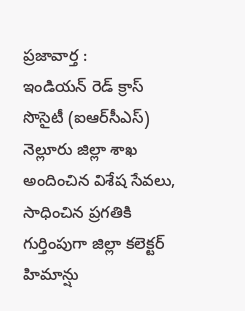ప్రజావార్త :
ఇండియన్ రెడ్ క్రాస్ సొసైటీ (ఐఆర్‌సీఎస్) నెల్లూరు జిల్లా శాఖ అందించిన విశేష సేవలు, సాధించిన ప్రగతికి గుర్తింపుగా జిల్లా కలెక్టర్ హిమాన్షు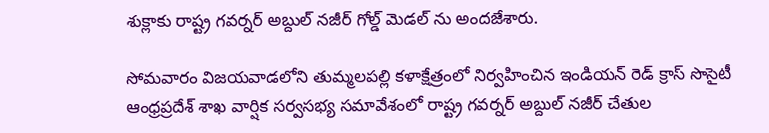శుక్లాకు రాష్ట్ర గవర్నర్ అబ్దుల్ నజీర్ గోల్డ్ మెడల్ ను అందజేశారు.

సోమవారం విజయవాడలోని తుమ్మలపల్లి కళాక్షేత్రంలో నిర్వహించిన ఇండియన్ రెడ్ క్రాస్ సొసైటీ ఆంధ్రప్రదేశ్ శాఖ వార్షిక సర్వసభ్య సమావేశంలో రాష్ట్ర గవర్నర్ అబ్దుల్ నజీర్ చేతుల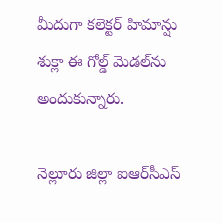మీదుగా కలెక్టర్ హిమాన్షు శుక్లా ఈ గోల్డ్ మెడల్‌ను అందుకున్నారు.

నెల్లూరు జిల్లా ఐఆర్‌సీఎస్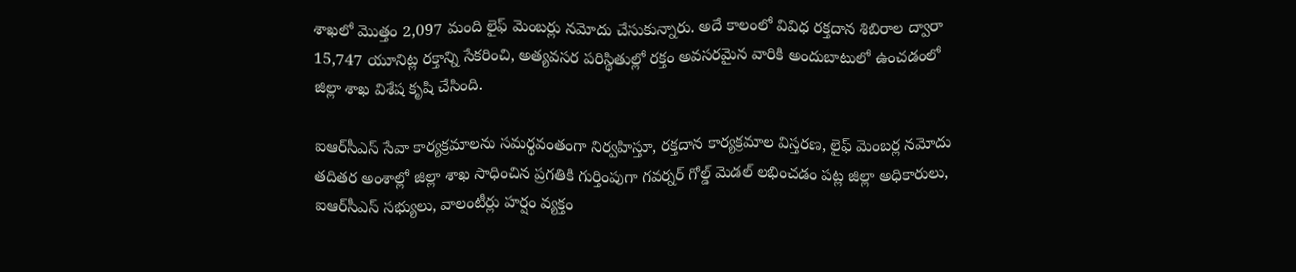శాఖలో మొత్తం 2,097 మంది లైఫ్ మెంబర్లు నమోదు చేసుకున్నారు. అదే కాలంలో వివిధ రక్తదాన శిబిరాల ద్వారా 15,747 యూనిట్ల రక్తాన్ని సేకరించి, అత్యవసర పరిస్థితుల్లో రక్తం అవసరమైన వారికి అందుబాటులో ఉంచడంలో జిల్లా శాఖ విశేష కృషి చేసింది.

ఐఆర్‌సీఎస్ సేవా కార్యక్రమాలను సమర్థవంతంగా నిర్వహిస్తూ, రక్తదాన కార్యక్రమాల విస్తరణ, లైఫ్ మెంబర్ల నమోదు తదితర అంశాల్లో జిల్లా శాఖ సాధించిన ప్రగతికి గుర్తింపుగా గవర్నర్ గోల్డ్ మెడల్ లభించడం పట్ల జిల్లా అధికారులు, ఐఆర్‌సీఎస్ సభ్యులు, వాలంటీర్లు హర్షం వ్యక్తం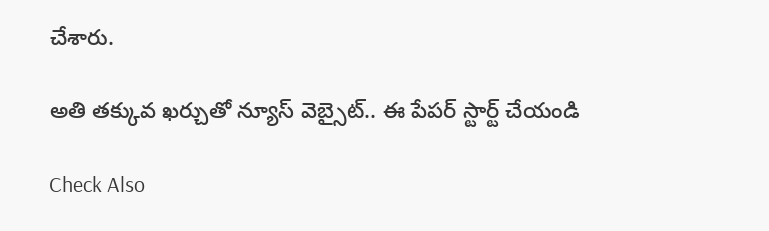చేశారు.

అతి తక్కువ ఖర్చుతో న్యూస్ వెబ్సైట్.. ఈ పేపర్ స్టార్ట్ చేయండి

Check Also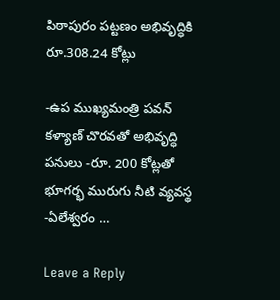పిఠాపురం పట్టణం అభివృద్ధికి రూ.308.24 కోట్లు

-ఉప ముఖ్యమంత్రి పవన్ కళ్యాణ్ చొరవతో అభివృద్ధి పనులు -రూ. 200 కోట్లతో భూగర్భ మురుగు నీటి వ్యవస్థ -ఏలేశ్వరం …

Leave a Reply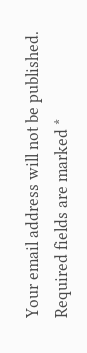Your email address will not be published. Required fields are marked *